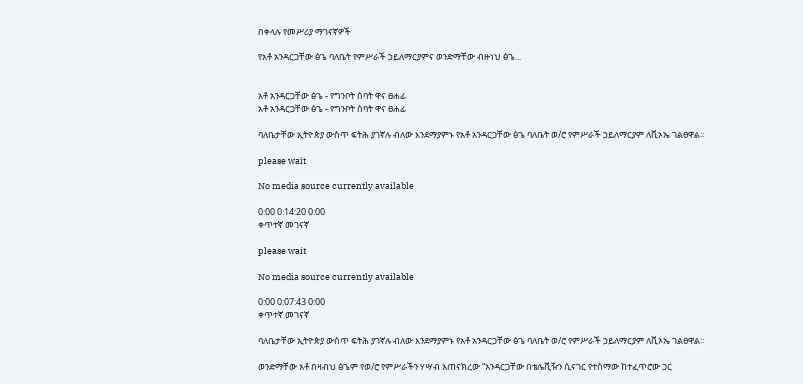በቀላሉ የመሥሪያ ማገናኛዎች

የአቶ አንዳርጋቸው ፅጌ ባለቤት የምሥራች ኃይለማርያምና ወንድማቸው ብዙነህ ፅጌ...


አቶ አንዳርጋቸው ፅጌ - የግንቦት ሰባት ዋና ፀሐፊ
አቶ አንዳርጋቸው ፅጌ - የግንቦት ሰባት ዋና ፀሐፊ

ባለቤታቸው ኢትዮጵያ ውስጥ ፍትሕ ያገኛሉ ብለው እንደማያምኑ የአቶ አንዳርጋቸው ፅጌ ባለቤት ወ/ሮ የምሥራች ኃይለማርያም ለቪኦኤ ገልፀዋል፡፡

please wait

No media source currently available

0:00 0:14:20 0:00
ቀጥተኛ መገናኛ

please wait

No media source currently available

0:00 0:07:43 0:00
ቀጥተኛ መገናኛ

ባለቤታቸው ኢትዮጵያ ውስጥ ፍትሕ ያገኛሉ ብለው እንደማያምኑ የአቶ አንዳርጋቸው ፅጌ ባለቤት ወ/ሮ የምሥራች ኃይለማርያም ለቪኦኤ ገልፀዋል፡፡

ወንድማቸው አቶ በዛብህ ፅጌም የወ/ሮ የምሥራችን ሃሣብ አጠናክረው “አንዳርጋቸው በቴሌቪዥን ሲናገር የተሰማው ከተፈጥሮው ጋር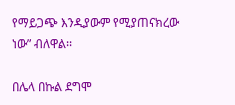የማይጋጭ እንዲያውም የሚያጠናክረው ነው” ብለዋል፡፡

በሌላ በኩል ደግሞ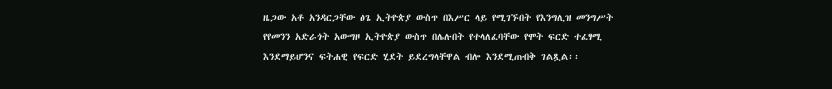ዜጋው አቶ አንዳርጋቸው ፅጌ ኢትዮጵያ ውስጥ በእሥር ላይ የሚገኙበት የእንግሊዝ መንግሥት የየመንን አድራጎት አውግዞ ኢትዮጵያ ውስጥ በሌሉበት የተላለፈባቸው የሞት ፍርድ ተፈፃሚ እንደማይሆንና ፍትሐዊ የፍርድ ሂደት ይደረግላቸዋል ብሎ እንደሚጠብቅ ገልጿል፡፡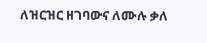ለዝርዝር ዘገባውና ለሙሉ ቃለ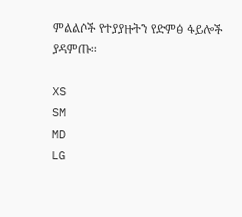ምልልሶች የተያያዙትን የድምፅ ፋይሎች ያዳምጡ፡፡

XS
SM
MD
LG